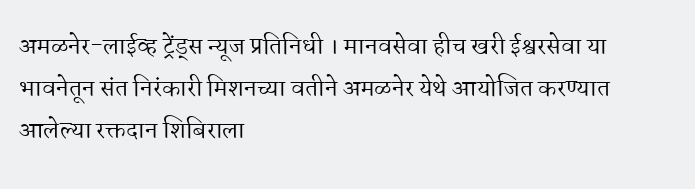अमळनेर-लाईव्ह ट्रेंड्स न्यूज प्रतिनिधी । मानवसेवा हीच खरी ईश्वरसेवा या भावनेतून संत निरंकारी मिशनच्या वतीने अमळनेर येथे आयोजित करण्यात आलेल्या रक्तदान शिबिराला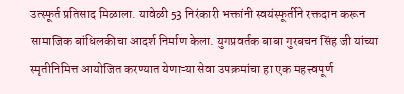उत्स्फूर्त प्रतिसाद मिळाला. यावेळी 53 निरंकारी भक्तांनी स्वयंस्फूर्तीने रक्तदान करून सामाजिक बांधिलकीचा आदर्श निर्माण केला. युगप्रवर्तक बाबा गुरबचन सिंह जी यांच्या स्मृतीनिमित्त आयोजित करण्यात येणाऱ्या सेवा उपक्रमांचा हा एक महत्त्वपूर्ण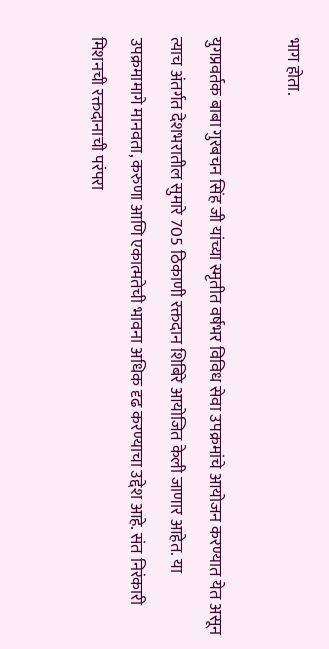भाग होता.

युगप्रवर्तक बाबा गुरबचन सिंह जी यांच्या स्मृतीत वर्षभर विविध सेवा उपक्रमांचे आयोजन करण्यात येत असून त्याच अंतर्गत देशभरातील सुमारे 705 ठिकाणी रक्तदान शिबिरे आयोजित केली जाणार आहेत. या उपक्रमामागे मानवता, करुणा आणि एकात्मतेची भावना अधिक दृढ करण्याचा उद्देश आहे. संत निरंकारी मिशनची रक्तदानाची परंपरा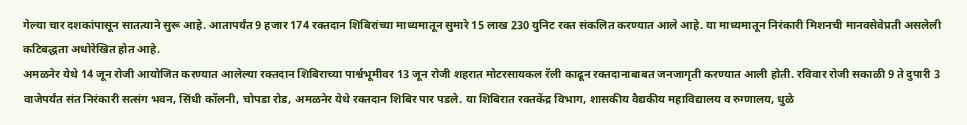गेल्या चार दशकांपासून सातत्याने सुरू आहे. आतापर्यंत 9 हजार 174 रक्तदान शिबिरांच्या माध्यमातून सुमारे 15 लाख 230 युनिट रक्त संकलित करण्यात आले आहे. या माध्यमातून निरंकारी मिशनची मानवसेवेप्रती असलेली कटिबद्धता अधोरेखित होत आहे.
अमळनेर येथे 14 जून रोजी आयोजित करण्यात आलेल्या रक्तदान शिबिराच्या पार्श्वभूमीवर 13 जून रोजी शहरात मोटरसायकल रॅली काढून रक्तदानाबाबत जनजागृती करण्यात आली होती. रविवार रोजी सकाळी 9 ते दुपारी 3 वाजेपर्यंत संत निरंकारी सत्संग भवन, सिंधी कॉलनी, चोपडा रोड, अमळनेर येथे रक्तदान शिबिर पार पडले. या शिबिरात रक्तकेंद्र विभाग, शासकीय वैद्यकीय महाविद्यालय व रुग्णालय, धुळे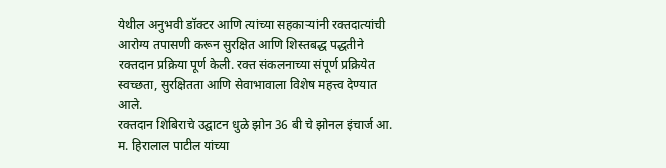येथील अनुभवी डॉक्टर आणि त्यांच्या सहकाऱ्यांनी रक्तदात्यांची आरोग्य तपासणी करून सुरक्षित आणि शिस्तबद्ध पद्धतीने रक्तदान प्रक्रिया पूर्ण केली. रक्त संकलनाच्या संपूर्ण प्रक्रियेत स्वच्छता, सुरक्षितता आणि सेवाभावाला विशेष महत्त्व देण्यात आले.
रक्तदान शिबिराचे उद्घाटन धुळे झोन 36 बी चे झोनल इंचार्ज आ. म. हिरालाल पाटील यांच्या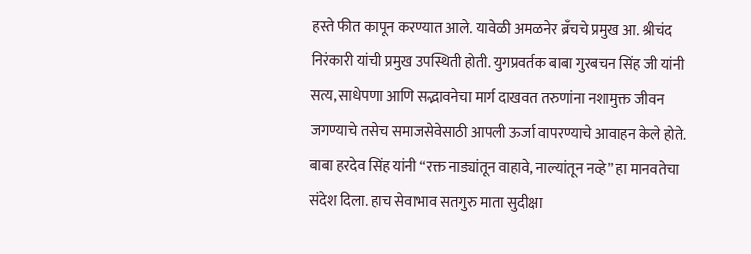हस्ते फीत कापून करण्यात आले. यावेळी अमळनेर ब्रँचचे प्रमुख आ. श्रीचंद निरंकारी यांची प्रमुख उपस्थिती होती. युगप्रवर्तक बाबा गुरबचन सिंह जी यांनी सत्य, साधेपणा आणि सद्भावनेचा मार्ग दाखवत तरुणांना नशामुक्त जीवन जगण्याचे तसेच समाजसेवेसाठी आपली ऊर्जा वापरण्याचे आवाहन केले होते. बाबा हरदेव सिंह यांनी “रक्त नाड्यांतून वाहावे, नाल्यांतून नव्हे” हा मानवतेचा संदेश दिला. हाच सेवाभाव सतगुरु माता सुदीक्षा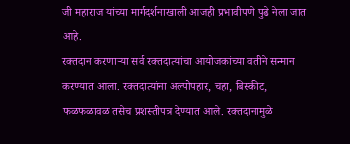जी महाराज यांच्या मार्गदर्शनाखाली आजही प्रभावीपणे पुढे नेला जात आहे.
रक्तदान करणाऱ्या सर्व रक्तदात्यांचा आयोजकांच्या वतीने सन्मान करण्यात आला. रक्तदात्यांना अल्पोपहार, चहा, बिस्कीट, फळफळावळ तसेच प्रशस्तीपत्र देण्यात आले. रक्तदानामुळे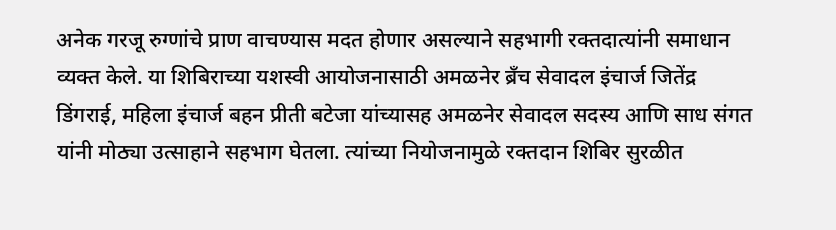अनेक गरजू रुग्णांचे प्राण वाचण्यास मदत होणार असल्याने सहभागी रक्तदात्यांनी समाधान व्यक्त केले. या शिबिराच्या यशस्वी आयोजनासाठी अमळनेर ब्रँच सेवादल इंचार्ज जितेंद्र डिंगराई, महिला इंचार्ज बहन प्रीती बटेजा यांच्यासह अमळनेर सेवादल सदस्य आणि साध संगत यांनी मोठ्या उत्साहाने सहभाग घेतला. त्यांच्या नियोजनामुळे रक्तदान शिबिर सुरळीत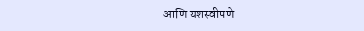आणि यशस्वीपणे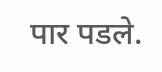पार पडले.